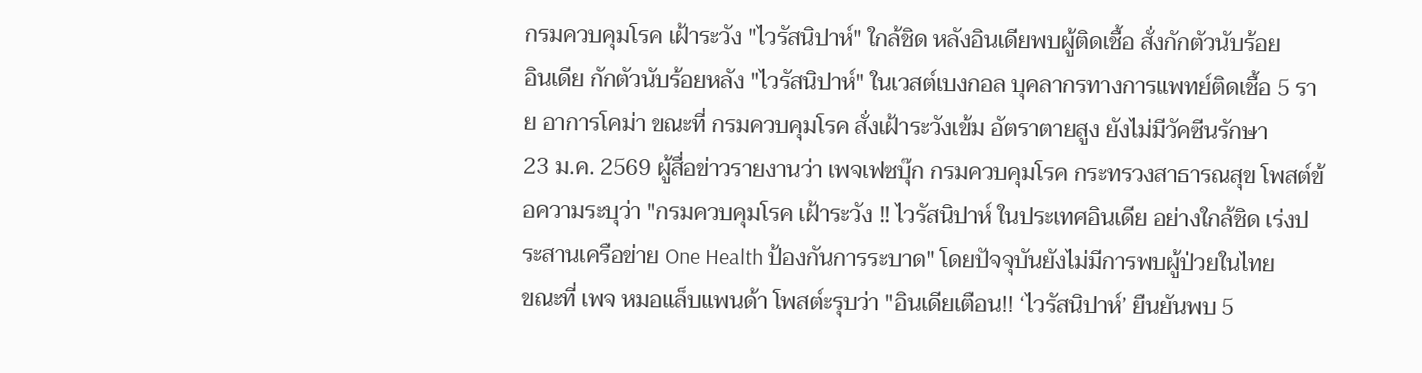กรมควบคุมโรค เฝ้าระวัง "ไวรัสนิปาห์" ใกล้ชิด หลังอินเดียพบผู้ติดเชื้อ สั่งกักตัวนับร้อย
อินเดีย กักตัวนับร้อยหลัง "ไวรัสนิปาห์" ในเวสต์เบงกอล บุคลากรทางการแพทย์ติดเชื้อ 5 ราย อาการโคม่า ขณะที่ กรมควบคุมโรค สั่งเฝ้าระวังเข้ม อัตราตายสูง ยังไม่มีวัคซีนรักษา
23 ม.ค. 2569 ผู้สื่อข่าวรายงานว่า เพจเฟซบุ๊ก กรมควบคุมโรค กระทรวงสาธารณสุข โพสต์ข้อความระบุว่า "กรมควบคุมโรค เฝ้าระวัง ‼ ไวรัสนิปาห์ ในประเทศอินเดีย อย่างใกล้ชิด เร่งประสานเครือข่าย One Health ป้องกันการระบาด" โดยปัจจุบันยังไม่มีการพบผู้ป่วยในไทย
ขณะที่ เพจ หมอแล็บแพนด้า โพสต์ะรุบว่า "อินเดียเตือน!! ‘ไวรัสนิปาห์’ ยืนยันพบ 5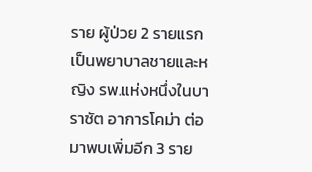ราย ผู้ป่วย 2 รายแรก เป็นพยาบาลชายและหญิง รพ.แห่งหนึ่งในบาราซัต อาการโคม่า ต่อมาพบเพิ่มอีก 3 ราย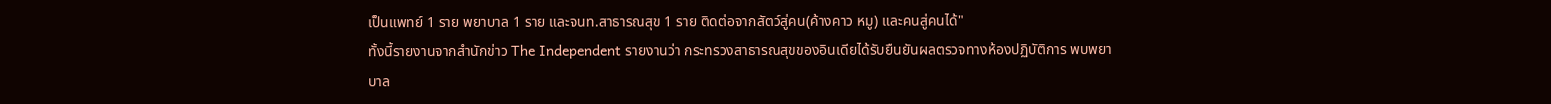เป็นแพทย์ 1 ราย พยาบาล 1 ราย และจนท.สาธารณสุข 1 ราย ติดต่อจากสัตว์สู่คน(ค้างคาว หมู) และคนสู่คนได้"
ทั้งนี้รายงานจากสำนักข่าว The Independent รายงานว่า กระทรวงสาธารณสุขของอินเดียได้รับยืนยันผลตรวจทางห้องปฏิบัติการ พบพยาบาล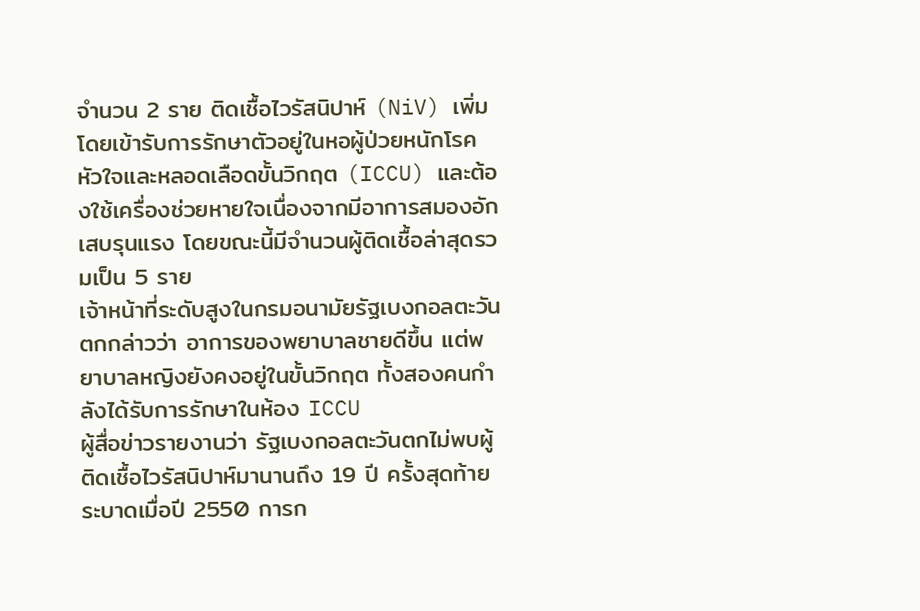จำนวน 2 ราย ติดเชื้อไวรัสนิปาห์ (NiV) เพิ่ม โดยเข้ารับการรักษาตัวอยู่ในหอผู้ป่วยหนักโรคหัวใจและหลอดเลือดขั้นวิกฤต (ICCU) และต้องใช้เครื่องช่วยหายใจเนื่องจากมีอาการสมองอักเสบรุนแรง โดยขณะนี้มีจำนวนผู้ติดเชื้อล่าสุดรวมเป็น 5 ราย
เจ้าหน้าที่ระดับสูงในกรมอนามัยรัฐเบงกอลตะวันตกกล่าวว่า อาการของพยาบาลชายดีขึ้น แต่พยาบาลหญิงยังคงอยู่ในขั้นวิกฤต ทั้งสองคนกำลังได้รับการรักษาในห้อง ICCU
ผู้สื่อข่าวรายงานว่า รัฐเบงกอลตะวันตกไม่พบผู้ติดเชื้อไวรัสนิปาห์มานานถึง 19 ปี ครั้งสุดท้ายระบาดเมื่อปี 2550 การก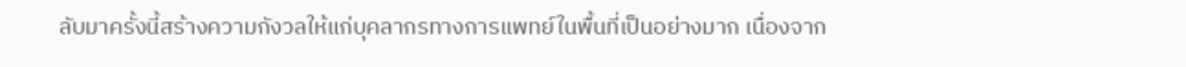ลับมาครั้งนี้สร้างความกังวลให้แก่บุคลากรทางการแพทย์ในพื้นที่เป็นอย่างมาก เนื่องจาก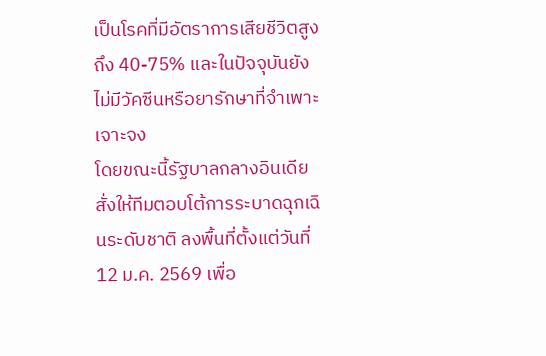เป็นโรคที่มีอัตราการเสียชีวิตสูงถึง 40-75% และในปัจจุบันยังไม่มีวัคซีนหรือยารักษาที่จำเพาะเจาะจง
โดยขณะนี้รัฐบาลกลางอินเดีย สั่งให้ทีมตอบโต้การระบาดฉุกเฉินระดับชาติ ลงพื้นที่ตั้งแต่วันที่ 12 ม.ค. 2569 เพื่อ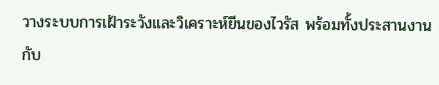วางระบบการเฝ้าระวังและวิเคราะห์ยีนของไวรัส พร้อมทั้งประสานงานกับ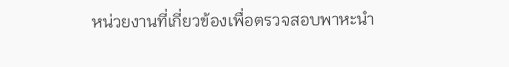หน่วยงานที่เกี่ยวข้องเพื่อตรวจสอบพาหะนำ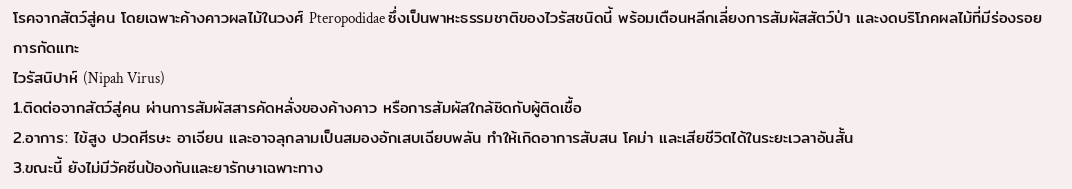โรคจากสัตว์สู่คน โดยเฉพาะค้างคาวผลไม้ในวงศ์ Pteropodidae ซึ่งเป็นพาหะธรรมชาติของไวรัสชนิดนี้ พร้อมเตือนหลีกเลี่ยงการสัมผัสสัตว์ป่า และงดบริโภคผลไม้ที่มีร่องรอยการกัดแทะ
ไวรัสนิปาห์ (Nipah Virus)
1.ติดต่อจากสัตว์สู่คน ผ่านการสัมผัสสารคัดหลั่งของค้างคาว หรือการสัมผัสใกล้ชิดกับผู้ติดเชื้อ
2.อาการ: ไข้สูง ปวดศีรษะ อาเจียน และอาจลุกลามเป็นสมองอักเสบเฉียบพลัน ทำให้เกิดอาการสับสน โคม่า และเสียชีวิตได้ในระยะเวลาอันสั้น
3.ขณะนี้ ยังไม่มีวัคซีนป้องกันและยารักษาเฉพาะทาง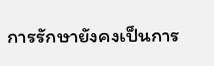การรักษายังคงเป็นการ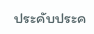ประคับประค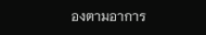องตามอาการ